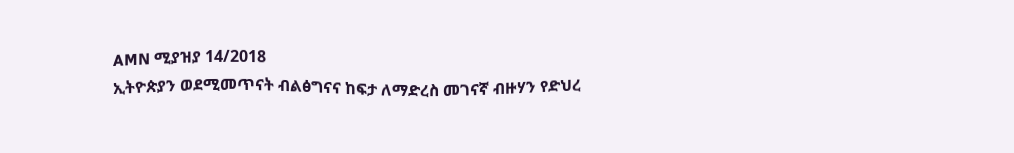AMN ሚያዝያ 14/2018
ኢትዮጵያን ወደሚመጥናት ብልፅግናና ከፍታ ለማድረስ መገናኛ ብዙሃን የድህረ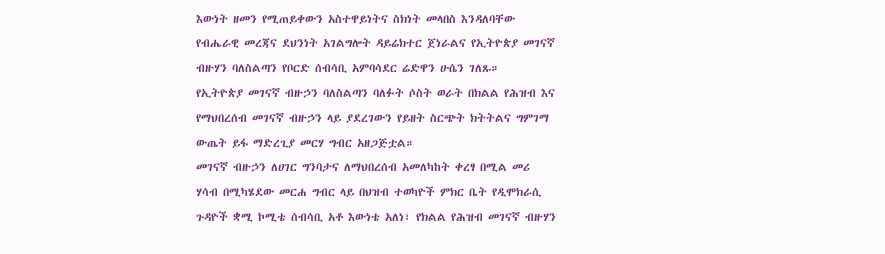እውነት ዘመን የሚጠይቀውን አስተዋይነትና ስክነት መላበስ እንዳለባቸው የብሔራዊ መረጃና ደህንነት አገልግሎት ዳይሬክተር ጀነራልና የኢትዮጵያ መገናኛ ብዙሃን ባለስልጣን የቦርድ ሰብሳቢ አምባሳደር ሬድዋን ሁሴን ገለጹ።
የኢትዮጵያ መገናኛ ብዙኃን ባለስልጣን ባለፉት ሶስት ወራት በክልል የሕዝብ እና የማህበረሰብ መገናኛ ብዙኃን ላይ ያደረገውን የይዘት ስርጭት ክትትልና ግምገማ ውጤት ይፋ ማድረጊያ መርሃ ግብር አዘጋጅቷል።
መገናኛ ብዙኃን ለሀገር ግንባታና ለማህበረሰብ አመለካከት ቀረፃ በሚል መሪ ሃሳብ በሚካሄደው መርሐ ግብር ላይ በህዝብ ተወካዮች ምክር ቤት የዲሞክራሲ ጉዳዮች ቋሚ ኮሚቴ ሰብሳቢ አቶ እውነቴ አለነ፣ የክልል የሕዝብ መገናኛ ብዙሃን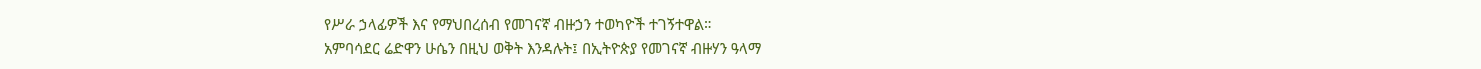የሥራ ኃላፊዎች እና የማህበረሰብ የመገናኛ ብዙኃን ተወካዮች ተገኝተዋል።
አምባሳደር ሬድዋን ሁሴን በዚህ ወቅት እንዳሉት፤ በኢትዮጵያ የመገናኛ ብዙሃን ዓላማ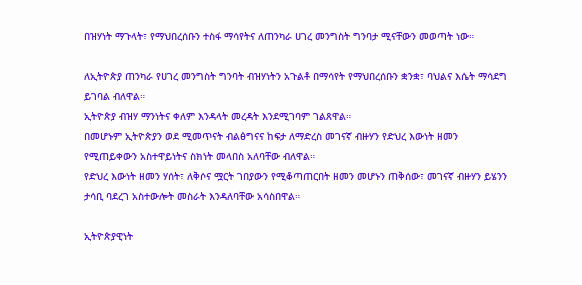በዝሃነት ማጉላት፣ የማህበረሰቡን ተስፋ ማሳየትና ለጠንካራ ሀገረ መንግስት ግንባታ ሚናቸውን መወጣት ነው።

ለኢትዮጵያ ጠንካራ የሀገረ መንግስት ግንባት ብዝሃነትን አጉልቶ በማሳየት የማህበረሰቡን ቋንቋ፣ ባህልና እሴት ማሳደግ ይገባል ብለዋል።
ኢትዮጵያ ብዝሃ ማንነትና ቀለም እንዳላት መረዳት እንደሚገባም ገልጸዋል።
በመሆኑም ኢትዮጵያን ወደ ሚመጥናት ብልፅግናና ከፍታ ለማድረስ መገናኛ ብዙሃን የድህረ እውነት ዘመን የሚጠይቀውን አስተዋይነትና ስክነት መላበስ አለባቸው ብለዋል።
የድህረ እውነት ዘመን ሃሰት፣ ለቅሶና ሟርት ገበያውን የሚቆጣጠርበት ዘመን መሆኑን ጠቅሰው፣ መገናኛ ብዙሃን ይሄንን ታሳቢ ባደረገ አስተውሎት መስራት እንዳለባቸው አሳስበዋል።

ኢትዮጵያዊነት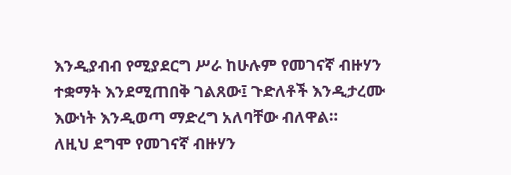እንዲያብብ የሚያደርግ ሥራ ከሁሉም የመገናኛ ብዙሃን ተቋማት እንደሚጠበቅ ገልጸው፤ ጉድለቶች እንዲታረሙ እውነት እንዲወጣ ማድረግ አለባቸው ብለዋል።
ለዚህ ደግሞ የመገናኛ ብዙሃን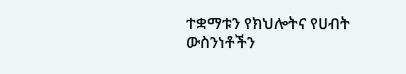ተቋማቱን የክህሎትና የሀብት ውስንነቶችን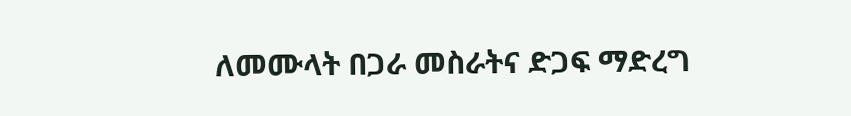ለመሙላት በጋራ መስራትና ድጋፍ ማድረግ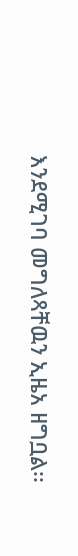እንደሚገባ መግለጻቸዉን ኢዜአ ዘግቧል፡፡